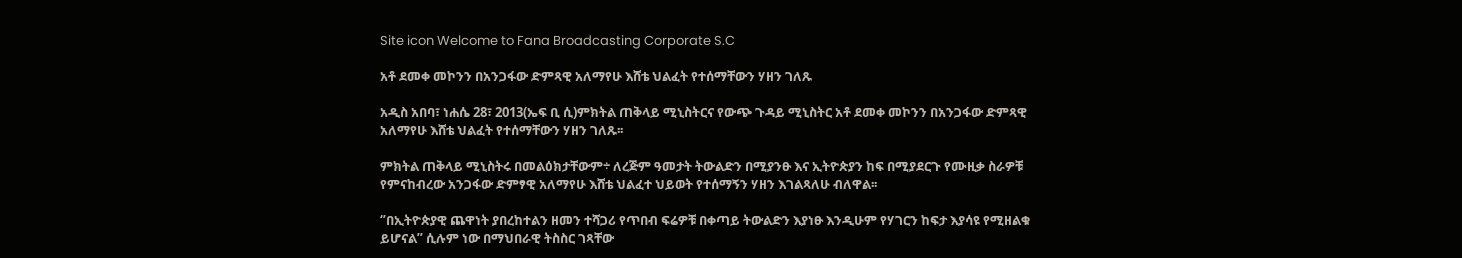Site icon Welcome to Fana Broadcasting Corporate S.C

አቶ ደመቀ መኮንን በአንጋፋው ድምጻዊ አለማየሁ እሸቴ ህልፈት የተሰማቸውን ሃዘን ገለጹ

አዲስ አበባ፣ ነሐሴ 28፣ 2013(ኤፍ ቢ ሲ)ምክትል ጠቅላይ ሚኒስትርና የውጭ ጉዳይ ሚኒስትር አቶ ደመቀ መኮንን በአንጋፋው ድምጻዊ አለማየሁ እሸቴ ህልፈት የተሰማቸውን ሃዘን ገለጹ፡፡

ምክትል ጠቅላይ ሚኒስትሩ በመልዕክታቸውም÷ ለረጅም ዓመታት ትውልድን በሚያንፁ እና ኢትዮጵያን ከፍ በሚያደርጉ የሙዚቃ ስራዎቹ የምናከብረው አንጋፋው ድምፃዊ አለማየሁ እሸቴ ህልፈተ ህይወት የተሰማኝን ሃዘን እገልጻለሁ ብለዋል፡፡

‘’በኢትዮጵያዊ ጨዋነት ያበረከተልን ዘመን ተሻጋሪ የጥበብ ፍሬዎቹ በቀጣይ ትውልድን እያነፁ እንዲሁም የሃገርን ከፍታ እያሳዩ የሚዘልቁ ይሆናል’’ ሲሉም ነው በማህበራዊ ትስስር ገጻቸው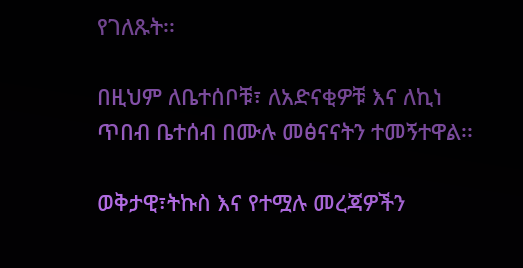የገለጹት፡፡

በዚህም ለቤተሰቦቹ፣ ለአድናቂዎቹ እና ለኪነ ጥበብ ቤተሰብ በሙሉ መፅናናትን ተመኝተዋል፡፡

ወቅታዊ፣ትኩስ እና የተሟሉ መረጃዎችን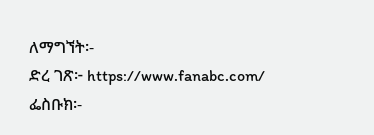ለማግኘት፡-
ድረ ገጽ፦ https://www.fanabc.com/
ፌስቡክ፡-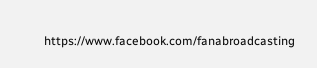https://www.facebook.com/fanabroadcasting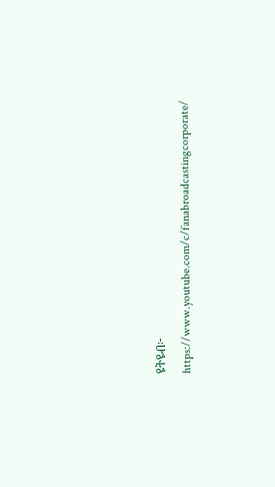ዩትዩብ፦ https://www.youtube.com/c/fanabroadcastingcorporate/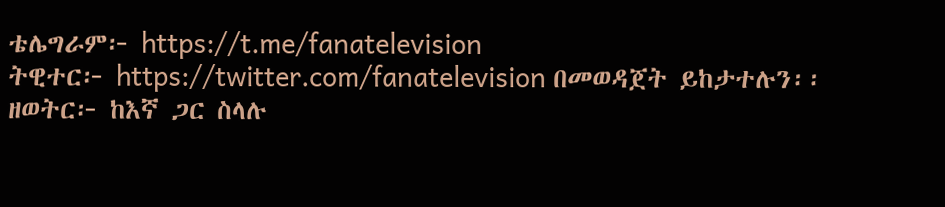ቴሌግራም፦ https://t.me/fanatelevision
ትዊተር፦ https://twitter.com/fanatelevision በመወዳጀት ይከታተሉን፡፡
ዘወትር፦ ከእኛ ጋር ስላሉ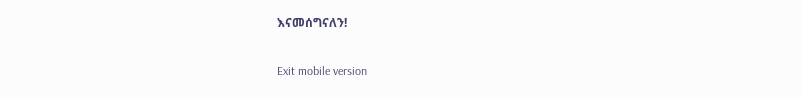እናመሰግናለን!

Exit mobile version